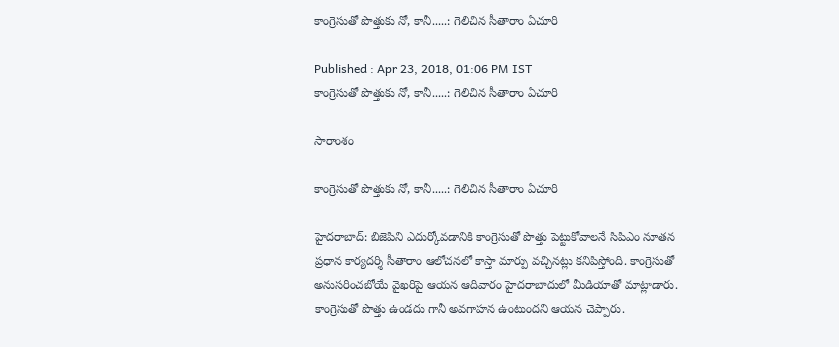కాంగ్రెసుతో పొత్తుకు నో, కానీ.....: గెలిచిన సీతారాం ఏచూరి

Published : Apr 23, 2018, 01:06 PM IST
కాంగ్రెసుతో పొత్తుకు నో, కానీ.....: గెలిచిన సీతారాం ఏచూరి

సారాంశం

కాంగ్రెసుతో పొత్తుకు నో, కానీ.....: గెలిచిన సీతారాం ఏచూరి

హైదరాబాద్: బిజెపిని ఎదుర్కోవడానికి కాంగ్రెసుతో పొత్తు పెట్టుకోవాలనే సిపిఎం నూతన ప్రధాన కార్యదర్శి సీతారాం ఆలోచనలో కాస్తా మార్పు వచ్చినట్లు కనిపిస్తోంది. కాంగ్రెసుతో అనుసరించబోయే వైఖరిపై ఆయన ఆదివారం హైదరాబాదులో మీడియాతో మాట్లాడారు. కాంగ్రెసుతో పొత్తు ఉండదు గానీ అవగాహన ఉంటుందని ఆయన చెప్పారు.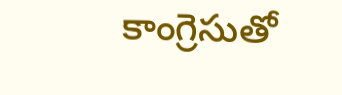కాంగ్రెసుతో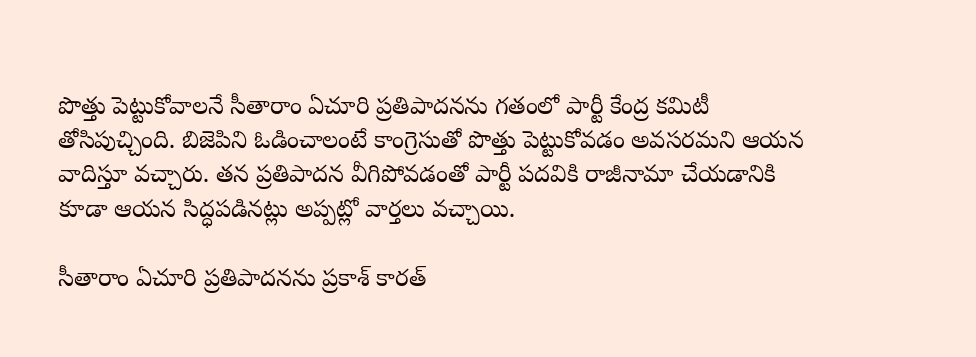పొత్తు పెట్టుకోవాలనే సీతారాం ఏచూరి ప్రతిపాదనను గతంలో పార్టీ కేంద్ర కమిటీ తోసిపుచ్చింది. బిజెపిని ఓడించాలంటే కాంగ్రెసుతో పొత్తు పెట్టుకోవడం అవసరమని ఆయన వాదిస్తూ వచ్చారు. తన ప్రతిపాదన వీగిపోవడంతో పార్టీ పదవికి రాజీనామా చేయడానికి కూడా ఆయన సిద్ధపడినట్లు అప్పట్లో వార్తలు వచ్చాయి.

సీతారాం ఏచూరి ప్రతిపాదనను ప్రకాశ్ కారత్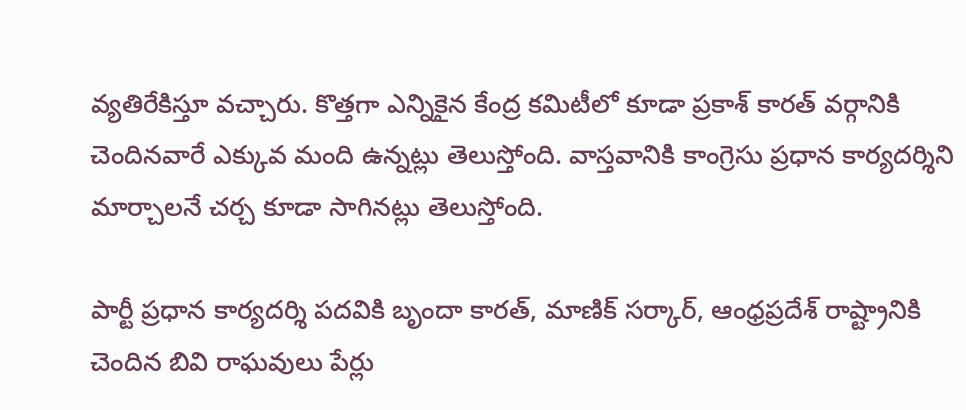వ్యతిరేకిస్తూ వచ్చారు. కొత్తగా ఎన్నికైన కేంద్ర కమిటీలో కూడా ప్రకాశ్ కారత్ వర్గానికి చెందినవారే ఎక్కువ మంది ఉన్నట్లు తెలుస్తోంది. వాస్తవానికి కాంగ్రెసు ప్రధాన కార్యదర్శిని మార్చాలనే చర్చ కూడా సాగినట్లు తెలుస్తోంది.

పార్టీ ప్రధాన కార్యదర్శి పదవికి బృందా కారత్, మాణిక్ సర్కార్, ఆంధ్రప్రదేశ్ రాష్ట్రానికి చెందిన బివి రాఘవులు పేర్లు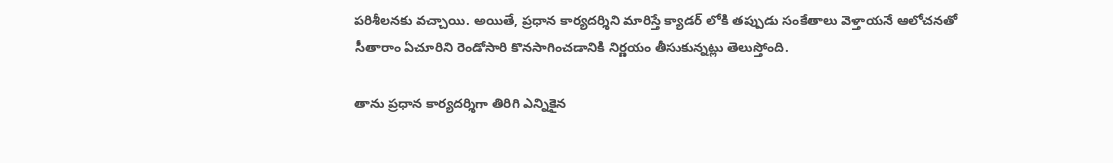పరిశీలనకు వచ్చాయి. అయితే, ప్రధాన కార్యదర్శిని మారిస్తే క్యాడర్ లోకి తప్పుడు సంకేతాలు వెళ్తాయనే ఆలోచనతో సీతారాం ఏచూరిని రెండోసారి కొనసాగించడానికి నిర్ణయం తీసుకున్నట్లు తెలుస్తోంది.

తాను ప్రధాన కార్యదర్శిగా తిరిగి ఎన్నికైన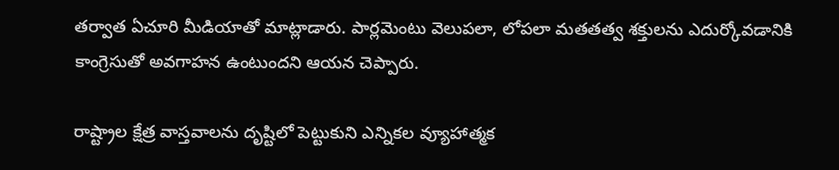తర్వాత ఏచూరి మీడియాతో మాట్లాడారు. పార్లమెంటు వెలుపలా, లోపలా మతతత్వ శక్తులను ఎదుర్కోవడానికి కాంగ్రెసుతో అవగాహన ఉంటుందని ఆయన చెప్పారు.

రాష్ట్రాల క్షేత్ర వాస్తవాలను దృష్టిలో పెట్టుకుని ఎన్నికల వ్యూహాత్మక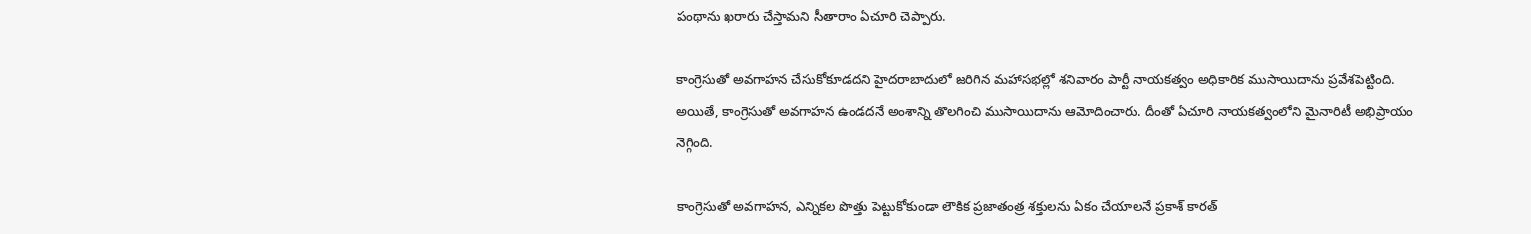పంథాను ఖరారు చేస్తామని సీతారాం ఏచూరి చెప్పారు.

కాంగ్రెసుతో అవగాహన చేసుకోకూడదని హైదరాబాదులో జరిగిన మహాసభల్లో శనివారం పార్టీ నాయకత్వం అధికారిక ముసాయిదాను ప్రవేశపెట్టింది. అయితే, కాంగ్రెసుతో అవగాహన ఉండదనే అంశాన్ని తొలగించి ముసాయిదాను ఆమోదించారు. దీంతో ఏచూరి నాయకత్వంలోని మైనారిటీ అభిప్రాయం నెగ్గింది.

కాంగ్రెసుతో అవగాహన, ఎన్నికల పొత్తు పెట్టుకోకుండా లౌకిక ప్రజాతంత్ర శక్తులను ఏకం చేయాలనే ప్రకాశ్ కారత్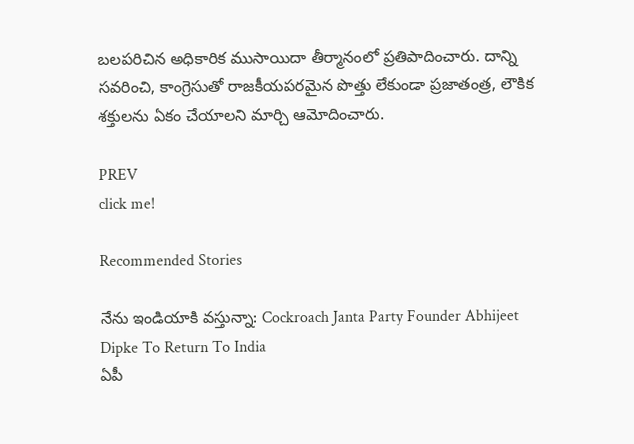బలపరిచిన అధికారిక ముసాయిదా తీర్మానంలో ప్రతిపాదించారు. దాన్ని సవరించి, కాంగ్రెసుతో రాజకీయపరమైన పొత్తు లేకుండా ప్రజాతంత్ర, లౌకిక శక్తులను ఏకం చేయాలని మార్చి ఆమోదించారు.

PREV
click me!

Recommended Stories

నేను ఇండియాకి వస్తున్నా: Cockroach Janta Party Founder Abhijeet Dipke To Return To India
ఏపీ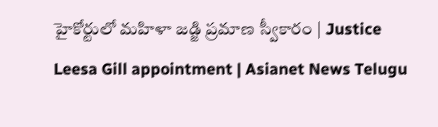హైకోర్టులో మహిళా జడ్జి ప్రమాణ స్వీకారం | Justice Leesa Gill appointment | Asianet News Telugu